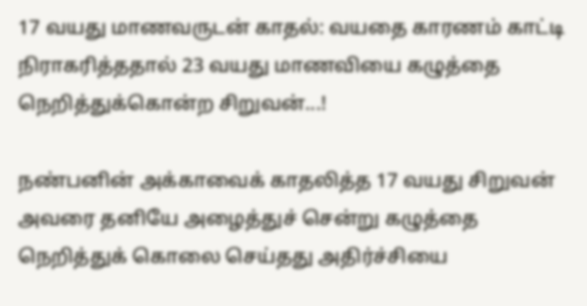17 வயது மாணவருடன் காதல்: வயதை காரணம் காட்டி நிராகரித்ததால் 23 வயது மாணவியை கழுத்தை நெறித்துக்கொன்ற சிறுவன்...!

நண்பனின் அக்காவைக் காதலித்த 17 வயது சிறுவன் அவரை தனியே அழைத்துச் சென்று கழுத்தை நெறித்துக் கொலை செய்தது அதிர்ச்சியை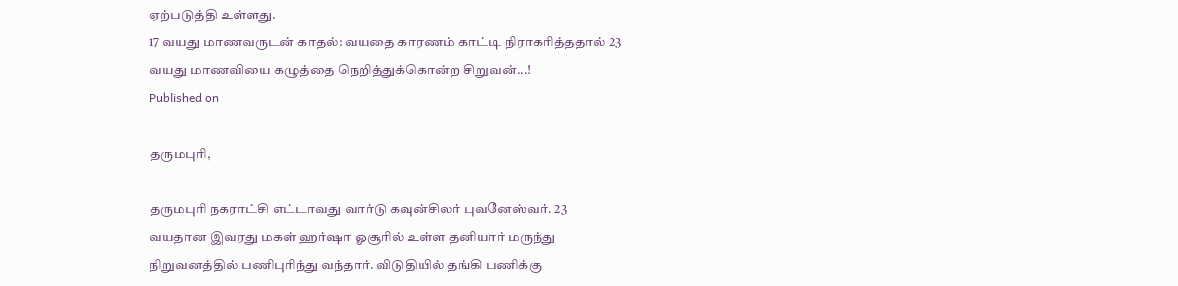ஏற்படுத்தி உள்ளது.
17 வயது மாணவருடன் காதல்: வயதை காரணம் காட்டி நிராகரித்ததால் 23 வயது மாணவியை கழுத்தை நெறித்துக்கொன்ற சிறுவன்...!
Published on

தருமபுரி,

தருமபுரி நகராட்சி எட்டாவது வார்டு கவுன்சிலர் புவனேஸ்வர். 23 வயதான இவரது மகள் ஹர்ஷா ஓசூரில் உள்ள தனியார் மருந்து நிறுவனத்தில் பணிபுரிந்து வந்தார். விடுதியில் தங்கி பணிக்கு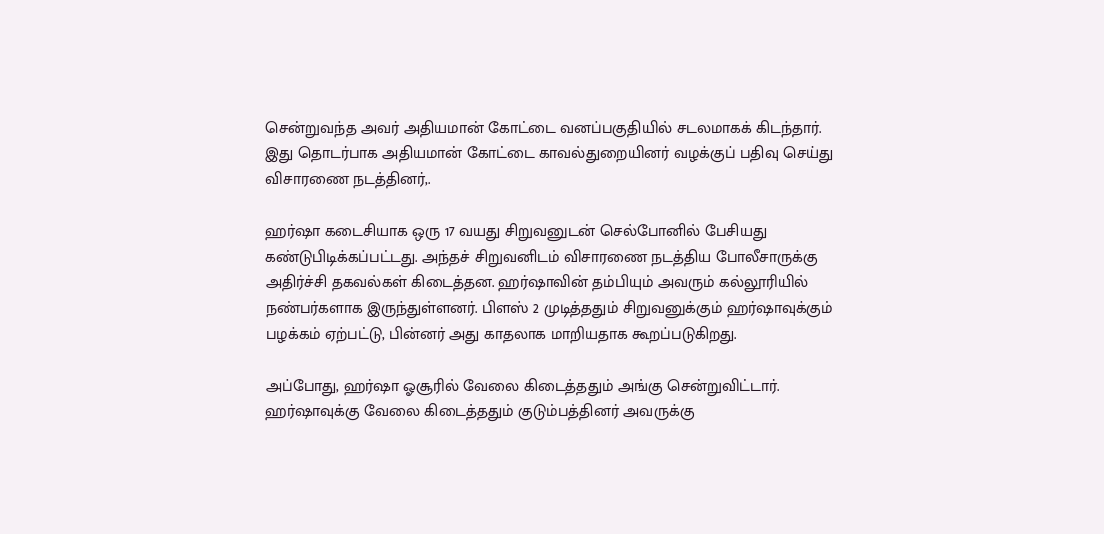சென்றுவந்த அவர் அதியமான் கோட்டை வனப்பகுதியில் சடலமாகக் கிடந்தார். இது தொடர்பாக அதியமான் கோட்டை காவல்துறையினர் வழக்குப் பதிவு செய்து விசாரணை நடத்தினர்,.

ஹர்ஷா கடைசியாக ஒரு 17 வயது சிறுவனுடன் செல்போனில் பேசியது கண்டுபிடிக்கப்பட்டது. அந்தச் சிறுவனிடம் விசாரணை நடத்திய போலீசாருக்கு அதிர்ச்சி தகவல்கள் கிடைத்தன. ஹர்ஷாவின் தம்பியும் அவரும் கல்லூரியில் நண்பர்களாக இருந்துள்ளனர். பிளஸ் 2 முடித்ததும் சிறுவனுக்கும் ஹர்ஷாவுக்கும் பழக்கம் ஏற்பட்டு, பின்னர் அது காதலாக மாறியதாக கூறப்படுகிறது.

அப்போது, ஹர்ஷா ஓசூரில் வேலை கிடைத்ததும் அங்கு சென்றுவிட்டார். ஹர்ஷாவுக்கு வேலை கிடைத்ததும் குடும்பத்தினர் அவருக்கு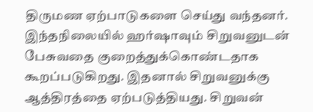திருமண ஏற்பாடுகளை செய்து வந்தனர். இந்தநிலையில் ஹர்ஷாவும் சிறுவனுடன் பேசுவதை குறைத்துக்கொண்டதாக கூறப்படுகிறது. இதனால் சிறுவனுக்கு ஆத்திரத்தை ஏற்படுத்தியது. சிறுவன்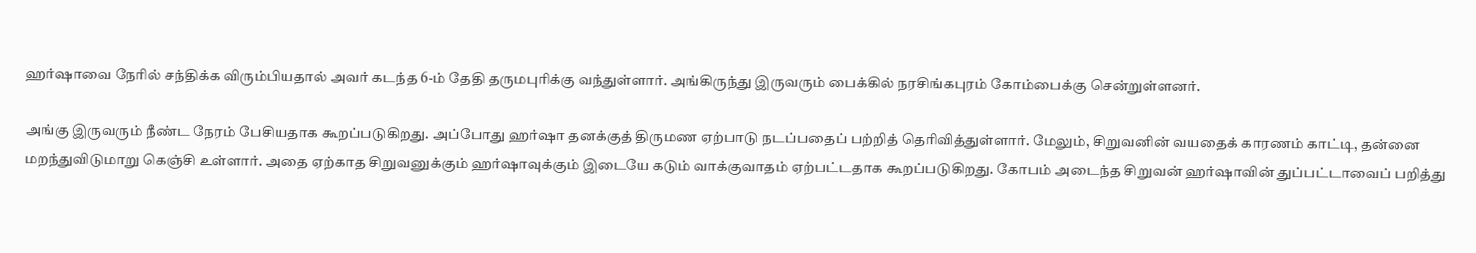ஹர்ஷாவை நேரில் சந்திக்க விரும்பியதால் அவர் கடந்த 6-ம் தேதி தருமபுரிக்கு வந்துள்ளார். அங்கிருந்து இருவரும் பைக்கில் நரசிங்கபுரம் கோம்பைக்கு சென்றுள்ளனர்.

அங்கு இருவரும் நீண்ட நேரம் பேசியதாக கூறப்படுகிறது. அப்போது ஹர்ஷா தனக்குத் திருமண ஏற்பாடு நடப்பதைப் பற்றித் தெரிவித்துள்ளார். மேலும், சிறுவனின் வயதைக் காரணம் காட்டி, தன்னை மறந்துவிடுமாறு கெஞ்சி உள்ளார். அதை ஏற்காத சிறுவனுக்கும் ஹர்ஷாவுக்கும் இடையே கடும் வாக்குவாதம் ஏற்பட்டதாக கூறப்படுகிறது. கோபம் அடைந்த சிறுவன் ஹர்ஷாவின் துப்பட்டாவைப் பறித்து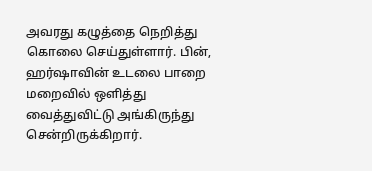அவரது கழுத்தை நெறித்து கொலை செய்துள்ளார். பின், ஹர்ஷாவின் உடலை பாறை மறைவில் ஒளித்து வைத்துவிட்டு அங்கிருந்து சென்றிருக்கிறார்.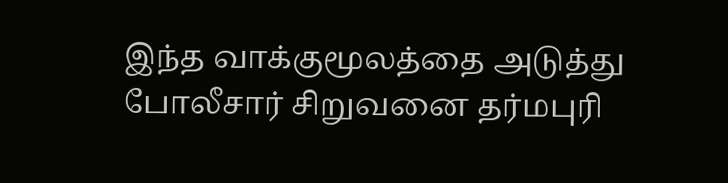இந்த வாக்குமூலத்தை அடுத்து போலீசார் சிறுவனை தர்மபுரி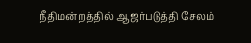நீதிமன்றத்தில் ஆஜர்படுத்தி சேலம்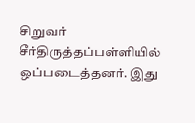சிறுவர் சீர்திருத்தப்பள்ளியில் ஒப்படைத்தனர். இது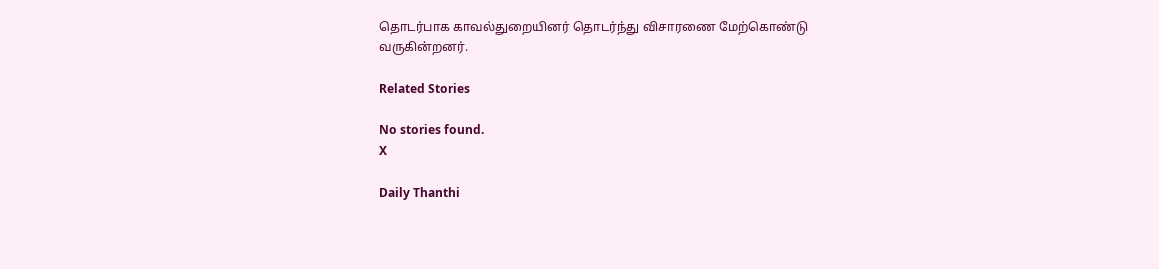தொடர்பாக காவல்துறையினர் தொடர்ந்து விசாரணை மேற்கொண்டு வருகின்றனர்.

Related Stories

No stories found.
X

Daily Thanthi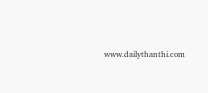www.dailythanthi.com